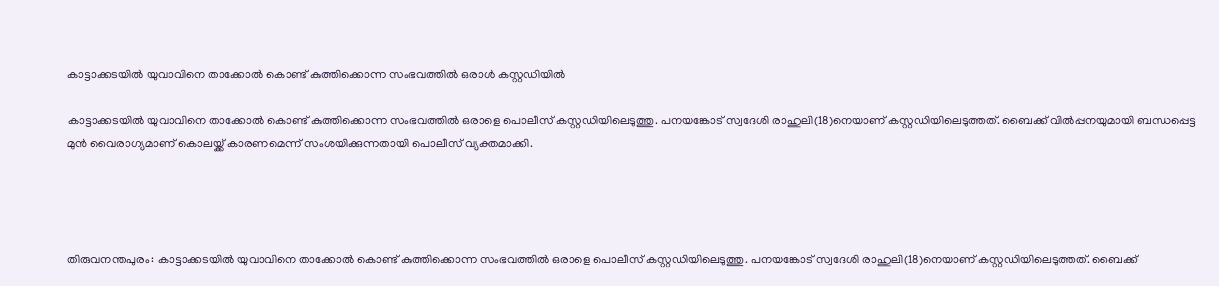കാട്ടാക്കടയില്‍ യുവാവിനെ താക്കോല്‍ കൊണ്ട് കുത്തിക്കൊന്ന സംഭവത്തിൽ ഒരാള്‍ കസ്റ്റഡിയില്‍

കാട്ടാക്കടയില്‍ യുവാവിനെ താക്കോല്‍ കൊണ്ട് കുത്തിക്കൊന്ന സംഭവത്തില്‍ ഒരാളെ പൊലീസ് കസ്റ്റഡിയിലെടുത്തു. പനയങ്കോട് സ്വദേശി രാഹുലി(18)നെയാണ് കസ്റ്റഡിയിലെടുത്തത്. ബൈക്ക് വില്‍പ്പനയുമായി ബന്ധപ്പെട്ട മുന്‍ വൈരാഗ്യമാണ് കൊലയ്ക്ക് കാരണമെന്ന് സംശയിക്കുന്നതായി പൊലീസ് വ്യക്തമാക്കി.




തിരുവനന്തപുരം: കാട്ടാക്കടയില്‍ യുവാവിനെ താക്കോല്‍ കൊണ്ട് കുത്തിക്കൊന്ന സംഭവത്തില്‍ ഒരാളെ പൊലീസ് കസ്റ്റഡിയിലെടുത്തു. പനയങ്കോട് സ്വദേശി രാഹുലി(18)നെയാണ് കസ്റ്റഡിയിലെടുത്തത്. ബൈക്ക്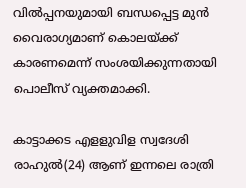വില്‍പ്പനയുമായി ബന്ധപ്പെട്ട മുന്‍ വൈരാഗ്യമാണ് കൊലയ്ക്ക് കാരണമെന്ന് സംശയിക്കുന്നതായി പൊലീസ് വ്യക്തമാക്കി.

കാട്ടാക്കട എളളുവിള സ്വദേശി രാഹുല്‍(24) ആണ് ഇന്നലെ രാത്രി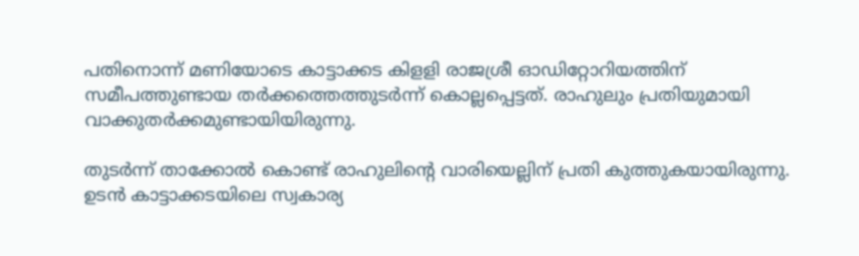പതിനൊന്ന് മണിയോടെ കാട്ടാക്കട കിളളി രാജശ്രീ ഓഡിറ്റോറിയത്തിന് സമീപത്തുണ്ടായ തർക്കത്തെത്തുടർന്ന് കൊല്ലപ്പെട്ടത്. രാഹുലും പ്രതിയുമായി വാക്കുതര്‍ക്കമുണ്ടായിയിരുന്നു.

തുടര്‍ന്ന് താക്കോല്‍ കൊണ്ട് രാഹുലിന്റെ വാരിയെല്ലിന് പ്രതി കുത്തുകയായിരുന്നു. ഉടന്‍ കാട്ടാക്കടയിലെ സ്വകാര്യ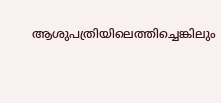ആശുപത്രിയിലെത്തിച്ചെങ്കിലും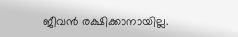ജീവന്‍ രക്ഷിക്കാനായില്ല.